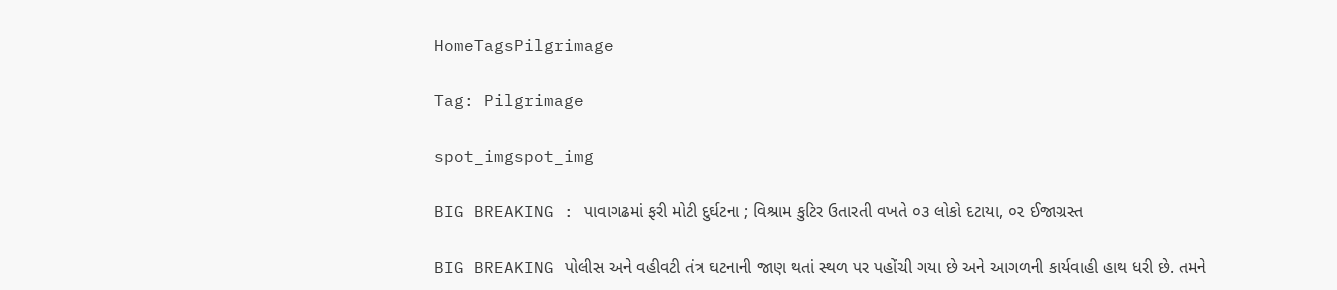HomeTagsPilgrimage

Tag: Pilgrimage

spot_imgspot_img

BIG BREAKING : પાવાગઢમાં ફરી મોટી દુર્ઘટના ; વિશ્રામ કુટિર ઉતારતી વખતે ૦૩ લોકો દટાયા, ૦૨ ઈજાગ્રસ્ત

BIG BREAKING પોલીસ અને વહીવટી તંત્ર ઘટનાની જાણ થતાં સ્થળ પર પહોંચી ગયા છે અને આગળની કાર્યવાહી હાથ ધરી છે. તમને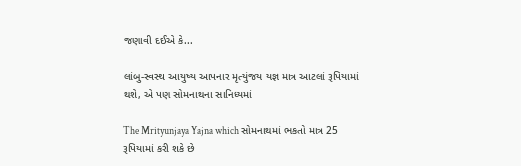જણાવી દઈએ કે...

લાંબુ-સ્વસ્થ આયુષ્ય આપનાર મૃત્યુંજય યજ્ઞ માત્ર આટલાં રૂપિયામાં થશે, એ પણ સોમનાથના સાનિધ્યમાં

The Mrityunjaya Yajna which સોમનાથમાં ભકતો માત્ર 25 રૂપિયામાં કરી શકે છે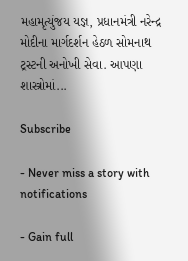મહામૃત્યુંજય યજ્ઞ, પ્રધાનમંત્રી નરેન્દ્ર મોદીના માર્ગદર્શન હેઠળ સોમનાથ ટ્રસ્ટની અનોખી સેવા. આપણા શાસ્ત્રોમાં...

Subscribe

- Never miss a story with notifications

- Gain full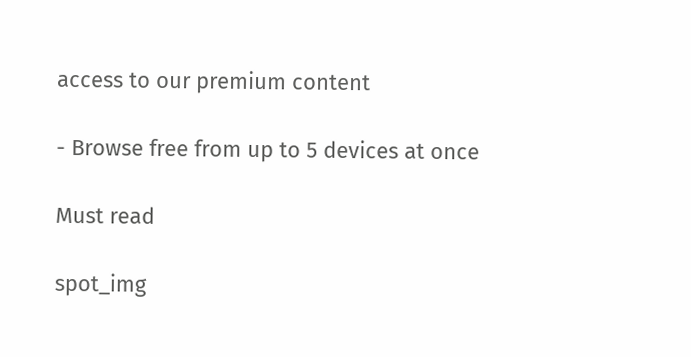access to our premium content

- Browse free from up to 5 devices at once

Must read

spot_img